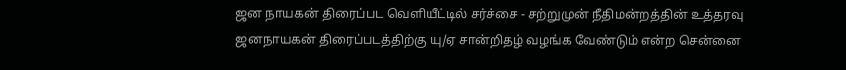ஜன நாயகன் திரைப்பட வெளியீட்டில் சர்ச்சை - சற்றுமுன் நீதிமன்றத்தின் உத்தரவு
ஜனநாயகன் திரைப்படத்திற்கு யு/ஏ சான்றிதழ் வழங்க வேண்டும் என்ற சென்னை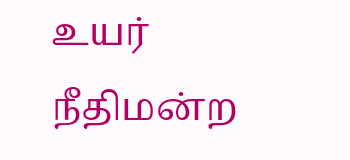உயர் நீதிமன்ற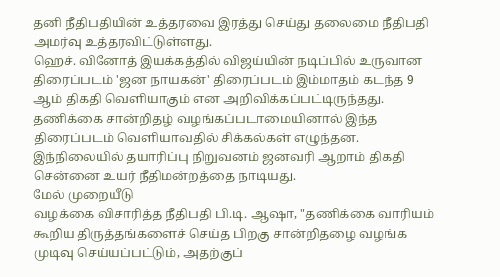தனி நீதிபதியின் உத்தரவை இரத்து செய்து தலைமை நீதிபதி அமர்வு உத்தரவிட்டுள்ளது.
ஹெச். வினோத் இயக்கத்தில் விஜய்யின் நடிப்பில் உருவான திரைப்படம் 'ஜன நாயகன்' திரைப்படம் இம்மாதம் கடந்த 9 ஆம் திகதி வெளியாகும் என அறிவிக்கப்பட்டிருந்தது.
தணிக்கை சான்றிதழ் வழங்கப்படாமையினால் இந்த திரைப்படம் வெளியாவதில் சிக்கல்கள் எழுந்தன. இந்நிலையில் தயாரிப்பு நிறுவனம் ஜனவரி ஆறாம் திகதி சென்னை உயர் நீதிமன்றத்தை நாடியது.
மேல் முறையீடு
வழக்கை விசாரித்த நீதிபதி பி.டி. ஆஷா, "தணிக்கை வாரியம் கூறிய திருத்தங்களைச் செய்த பிறகு சான்றிதழை வழங்க முடிவு செய்யப்பட்டும், அதற்குப்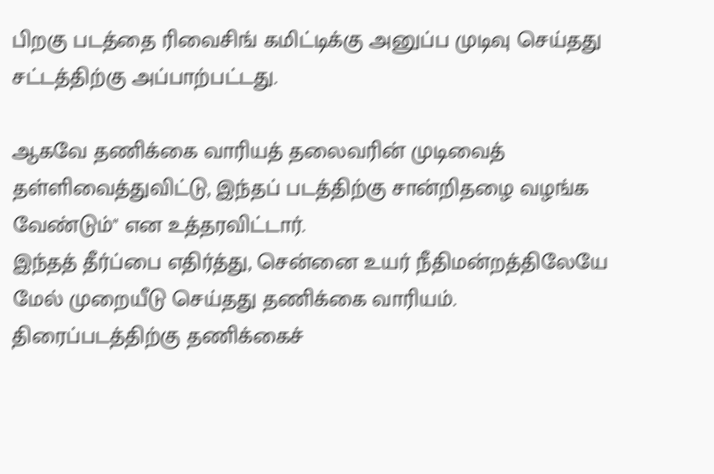பிறகு படத்தை ரிவைசிங் கமிட்டிக்கு அனுப்ப முடிவு செய்தது சட்டத்திற்கு அப்பாற்பட்டது.

ஆகவே தணிக்கை வாரியத் தலைவரின் முடிவைத் தள்ளிவைத்துவிட்டு, இந்தப் படத்திற்கு சான்றிதழை வழங்க வேண்டும்" என உத்தரவிட்டார்.
இந்தத் தீர்ப்பை எதிர்த்து, சென்னை உயர் நீதிமன்றத்திலேயே மேல் முறையீடு செய்தது தணிக்கை வாரியம்.
திரைப்படத்திற்கு தணிக்கைச்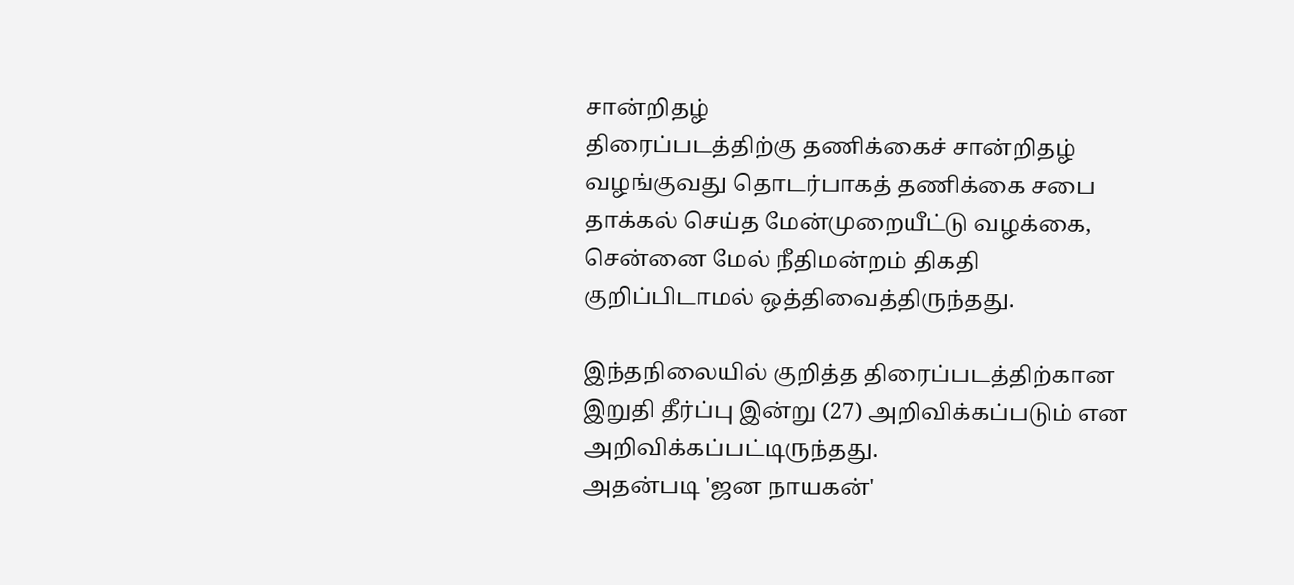சான்றிதழ்
திரைப்படத்திற்கு தணிக்கைச் சான்றிதழ் வழங்குவது தொடர்பாகத் தணிக்கை சபை தாக்கல் செய்த மேன்முறையீட்டு வழக்கை, சென்னை மேல் நீதிமன்றம் திகதி குறிப்பிடாமல் ஒத்திவைத்திருந்தது.

இந்தநிலையில் குறித்த திரைப்படத்திற்கான இறுதி தீர்ப்பு இன்று (27) அறிவிக்கப்படும் என அறிவிக்கப்பட்டிருந்தது.
அதன்படி 'ஜன நாயகன்'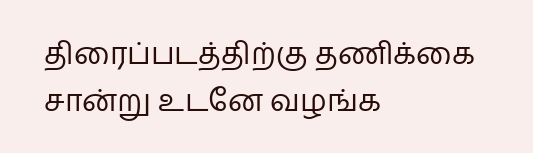திரைப்படத்திற்கு தணிக்கை சான்று உடனே வழங்க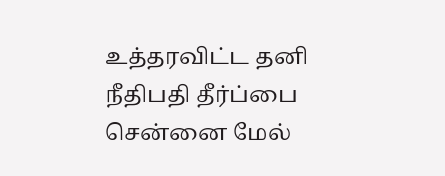உத்தரவிட்ட தனி நீதிபதி தீர்ப்பை சென்னை மேல்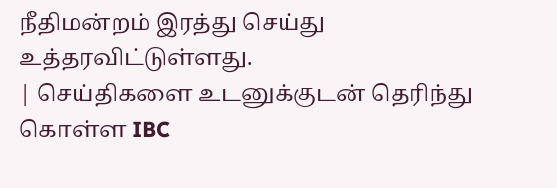நீதிமன்றம் இரத்து செய்து உத்தரவிட்டுள்ளது.
| செய்திகளை உடனுக்குடன் தெரிந்து கொள்ள IBC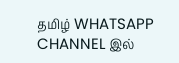தமிழ் WHATSAPP CHANNEL இல்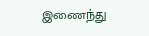இணைந்து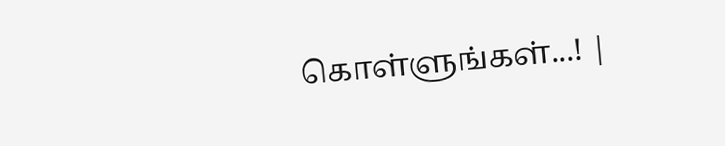கொள்ளுங்கள்...! |